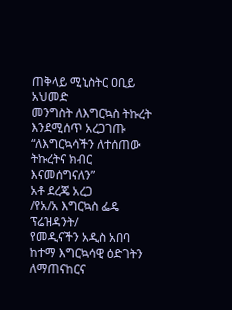ጠቅላይ ሚኒስትር ዐቢይ አህመድ
መንግስት ለእግርኳስ ትኩረት እንደሚሰጥ አረጋገጡ
“ለእግርኳሳችን ለተሰጠው ትኩረትና ክብር
እናመሰግናለን”
አቶ ደረጄ አረጋ
/የአ/አ እግርኳስ ፌዴ ፕሬዝዳንት/
የመዲናችን አዲስ አበባ ከተማ እግርኳሳዊ ዕድገትን ለማጠናከርና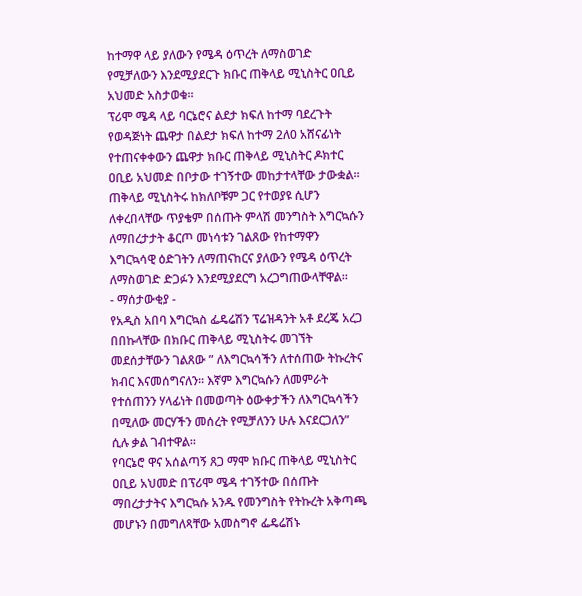ከተማዋ ላይ ያለውን የሜዳ ዕጥረት ለማስወገድ የሚቻለውን እንደሚያደርጉ ክቡር ጠቅላይ ሚኒስትር ዐቢይ አህመድ አስታወቁ።
ፕሪሞ ሜዳ ላይ ባርኔሮና ልደታ ክፍለ ከተማ ባደረጉት የወዳጅነት ጨዋታ በልደታ ክፍለ ከተማ 2ለ0 አሸናፊነት የተጠናቀቀውን ጨዋታ ክቡር ጠቅላይ ሚኒስትር ዶክተር ዐቢይ አህመድ በቦታው ተገኝተው መከታተላቸው ታውቋል። ጠቅላይ ሚኒስትሩ ከክለቦቹም ጋር የተወያዩ ሲሆን ለቀረበላቸው ጥያቄም በሰጡት ምላሽ መንግስት እግርኳሱን ለማበረታታት ቆርጦ መነሳቱን ገልጸው የከተማዋን እግርኳሳዊ ዕድገትን ለማጠናከርና ያለውን የሜዳ ዕጥረት ለማስወገድ ድጋፉን እንደሚያደርግ አረጋግጠውላቸዋል።
- ማሰታውቂያ -
የአዲስ አበባ እግርኳስ ፌዴሬሽን ፕሬዝዳንት አቶ ደረጄ አረጋ በበኩላቸው በክቡር ጠቅላይ ሚኒስትሩ መገኘት መደሰታቸውን ገልጸው ” ለእግርኳሳችን ለተሰጠው ትኩረትና ክብር እናመሰግናለን። እኛም እግርኳሱን ለመምራት የተሰጠንን ሃላፊነት በመወጣት ዕውቀታችን ለእግርኳሳችን በሚለው መርሃችን መሰረት የሚቻለንን ሁሉ እናደርጋለን” ሲሉ ቃል ገብተዋል።
የባርኔሮ ዋና አሰልጣኝ ጸጋ ማሞ ክቡር ጠቅላይ ሚኒስትር ዐቢይ አህመድ በፕሪሞ ሜዳ ተገኝተው በሰጡት ማበረታታትና እግርኳሱ አንዱ የመንግስት የትኩረት አቅጣጫ መሆኑን በመግለጻቸው አመስግኖ ፌዴሬሽኑ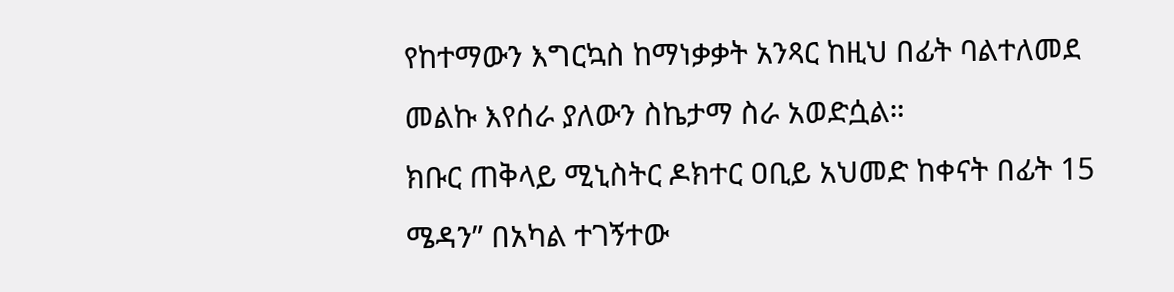የከተማውን እግርኳስ ከማነቃቃት አንጻር ከዚህ በፊት ባልተለመደ መልኩ እየሰራ ያለውን ስኬታማ ስራ አወድሷል።
ክቡር ጠቅላይ ሚኒስትር ዶክተር ዐቢይ አህመድ ከቀናት በፊት 15 ሜዳን” በአካል ተገኝተው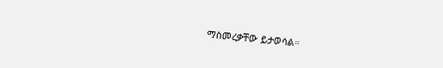ማስመረቃቸው ይታወሳል።